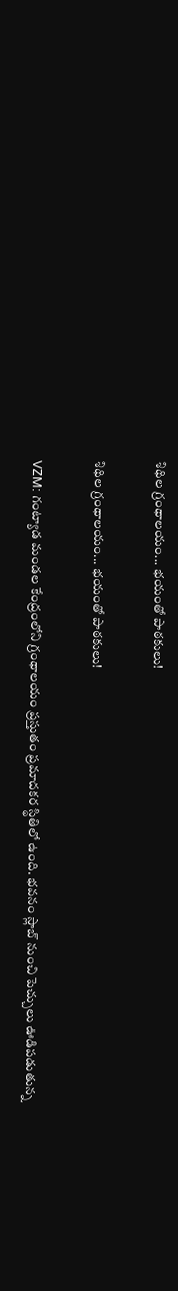శిథిల గ్రంథాలయం... భయంతో పాఠకులు!

శిథిల గ్రంథాలయం... భయంతో పాఠకులు!

VZM: గంట్యాడ మండల కేంద్రంలోని గ్రంథాలయం ప్రస్తుతం ప్రమాదకర స్థితిలో ఉంది. భవనం స్లాబ్ నుంచి పెచ్చులు ఊడిపడుతున్న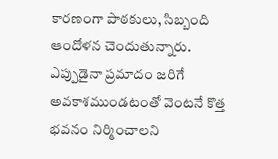కారణంగా పాఠకులు, సిబ్బంది ఆందోళన చెందుతున్నారు. ఎప్పుడైనా ప్రమాదం జరిగే అవకాశముండటంతో వెంటనే కొత్త భవనం నిర్మించాలని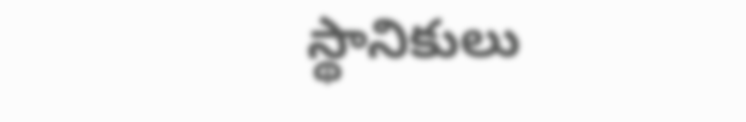స్థానికులు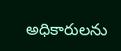అధికారులను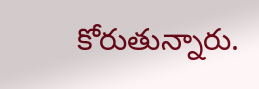కోరుతున్నారు.